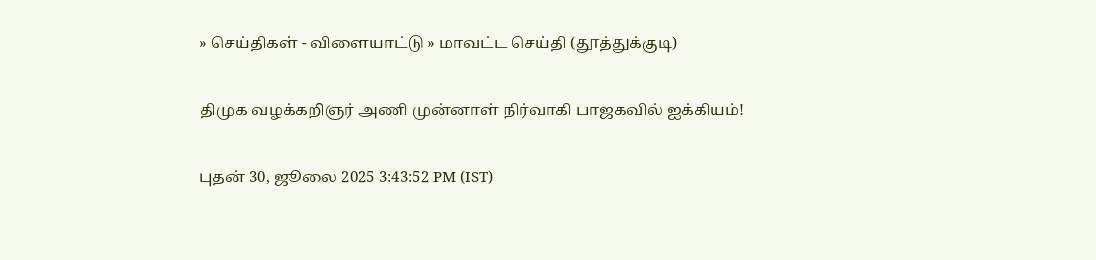» செய்திகள் - விளையாட்டு » மாவட்ட செய்தி (தூத்துக்குடி)

திமுக வழக்கறிஞர் அணி முன்னாள் நிர்வாகி பாஜகவில் ஐக்கியம்!

புதன் 30, ஜூலை 2025 3:43:52 PM (IST)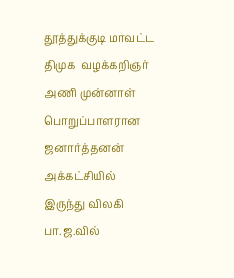தூத்துக்குடி மாவட்ட திமுக  வழக்கறிஞர் அணி முன்னாள் பொறுப்பாளரான ஜனார்த்தனன் அக்கட்சியில் இருந்து விலகி பா.ஜ.வில்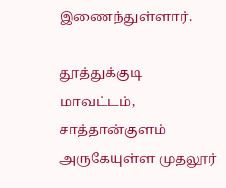இணைந்துள்ளார்.

தூத்துக்குடி மாவட்டம், சாத்தான்குளம் அருகேயுள்ள முதலூர்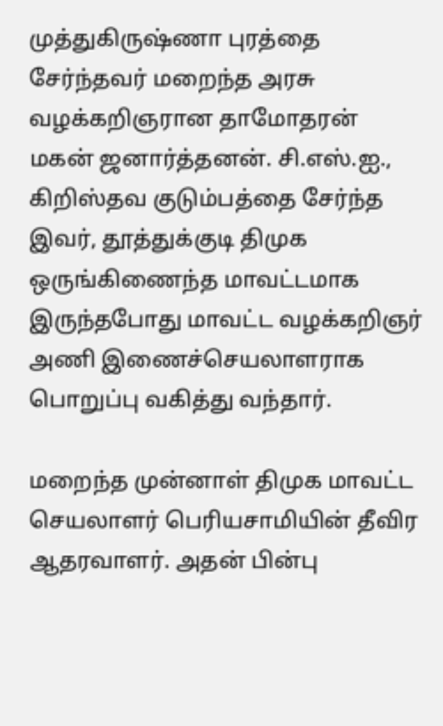முத்துகிருஷ்ணா புரத்தை சேர்ந்தவர் மறைந்த அரசு வழக்கறிஞரான தாமோதரன் மகன் ஜனார்த்தனன். சி.எஸ்.ஐ., கிறிஸ்தவ குடும்பத்தை சேர்ந்த இவர், தூத்துக்குடி திமுக ஒருங்கிணைந்த மாவட்டமாக இருந்தபோது மாவட்ட வழக்கறிஞர் அணி இணைச்செயலாளராக பொறுப்பு வகித்து வந்தார்.

மறைந்த முன்னாள் திமுக மாவட்ட செயலாளர் பெரியசாமியின் தீவிர ஆதரவாளர். அதன் பின்பு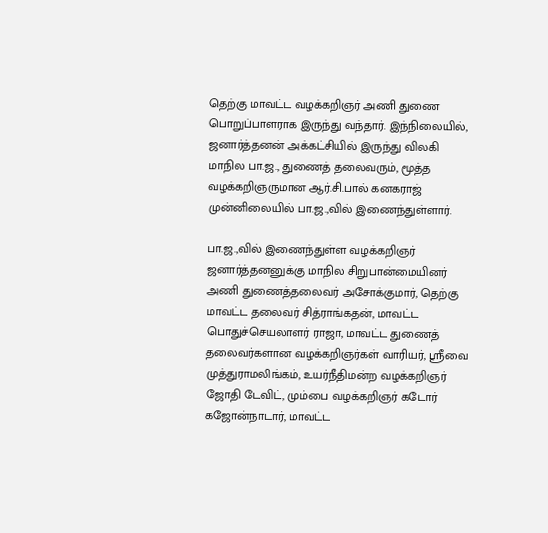தெற்கு மாவட்ட வழக்கறிஞர் அணி துணை பொறுப்பாளராக இருந்து வந்தார். இந்நிலையில், ஜனார்த்தனன் அக்கட்சியில் இருந்து விலகி மாநில பா.ஜ., துணைத் தலைவரும், மூத்த வழக்கறிஞருமான ஆர்.சி.பால் கனகராஜ் முன்னிலையில் பா.ஜ.,வில் இணைந்துள்ளார்.

பா.ஜ.,வில் இணைந்துள்ள வழக்கறிஞர் ஜனார்த்தனனுக்கு மாநில சிறுபான்மையினர் அணி துணைத்தலைவர் அசோக்குமார், தெற்கு மாவட்ட தலைவர் சித்ராங்கதன், மாவட்ட பொதுச்செயலாளர் ராஜா, மாவட்ட துணைத் தலைவர்களான வழக்கறிஞர்கள் வாரியர், ஸ்ரீவை முத்துராமலிங்கம், உயர்நீதிமன்ற வழக்கறிஞர் ஜோதி டேவிட், மும்பை வழக்கறிஞர் கடோர் கஜோன்நாடார், மாவட்ட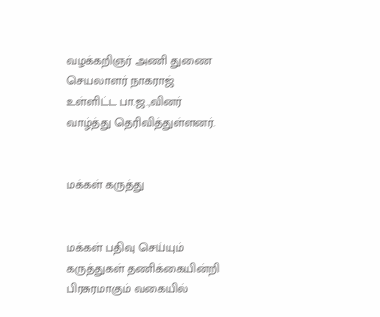வழக்கறிஞர் அணி துணை செயலாளர் நாகராஜ் உள்ளிட்ட பா.ஜ.,வினர் வாழ்த்து தெரிவித்துள்ளனர்.


மக்கள் கருத்து


மக்கள் பதிவு செய்யும் கருத்துகள் தணிக்கையின்றி பிரசுரமாகும் வகையில்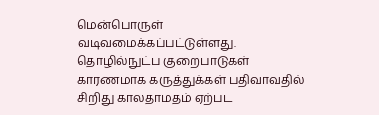மென்பொருள் வடிவமைக்கப்பட்டுள்ளது. தொழில்நுட்ப குறைபாடுகள் காரணமாக கருத்துக்கள் பதிவாவதில் சிறிது காலதாமதம் ஏற்பட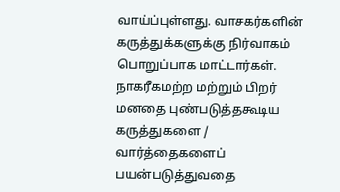வாய்ப்புள்ளது. வாசகர்களின் கருத்துக்களுக்கு நிர்வாகம் பொறுப்பாக மாட்டார்கள். நாகரீகமற்ற மற்றும் பிறர் மனதை புண்படுத்தகூடிய கருத்துகளை / வார்த்தைகளைப் பயன்படுத்துவதை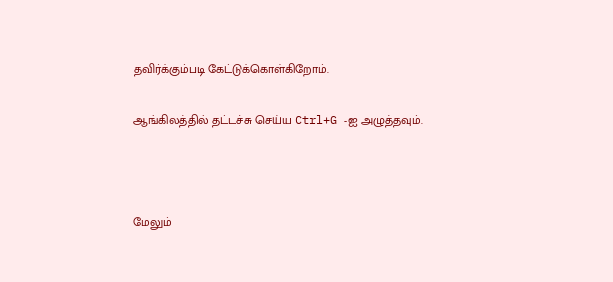தவிர்க்கும்படி கேட்டுக்கொள்கிறோம்.

ஆங்கிலத்தில் தட்டச்சு செய்ய Ctrl+G -ஐ அழுத்தவும்.



மேலும்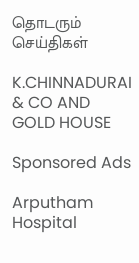தொடரும் செய்திகள்

K.CHINNADURAI & CO AND GOLD HOUSE

Sponsored Ads

Arputham Hospital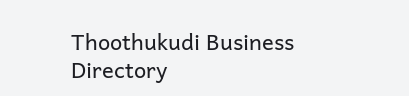Thoothukudi Business Directory